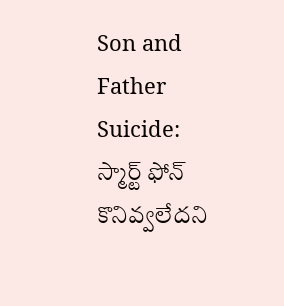Son and Father Suicide: స్మార్ట్ ఫోన్ కొనివ్వలేదని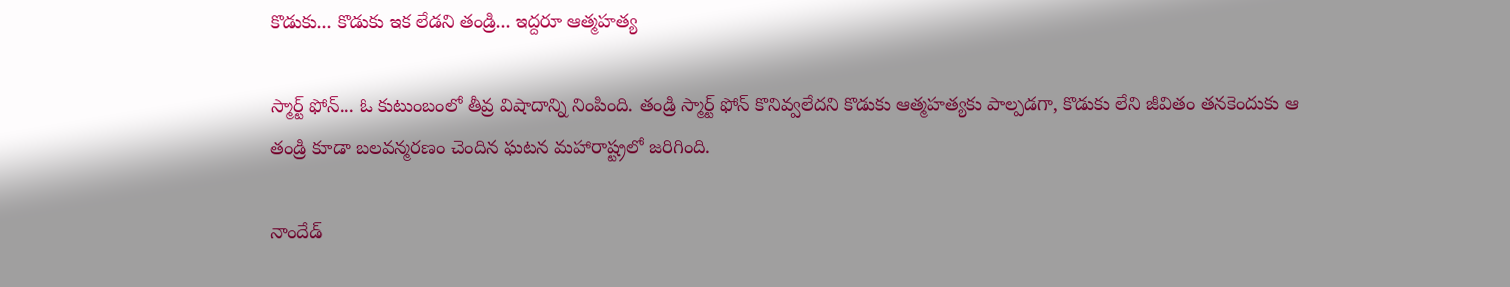కొడుకు... కొడుకు ఇక లేడని తండ్రి... ఇద్దరూ ఆత్మహత్య

స్మార్ట్ ఫోన్... ఓ కుటుంబంలో తీవ్ర విషాదాన్ని నింపింది. తండ్రి స్మార్ట్ ఫోన్ కొనివ్వలేదని కొడుకు ఆత్మహత్యకు పాల్పడగా, కొడుకు లేని జీవితం తనకెందుకు ఆ తండ్రి కూడా బలవన్మరణం చెందిన ఘటన మహారాష్ట్రలో జరిగింది.

నాందేడ్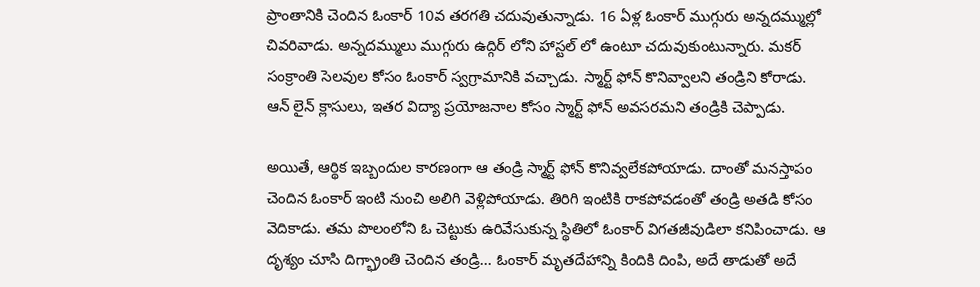ప్రాంతానికి చెందిన ఓంకార్ 10వ తరగతి చదువుతున్నాడు. 16 ఏళ్ల ఓంకార్ ముగ్గురు అన్నదమ్ముల్లో చివరివాడు. అన్నదమ్ములు ముగ్గురు ఉద్గిర్ లోని హాస్టల్ లో ఉంటూ చదువుకుంటున్నారు. మకర్ సంక్రాంతి సెలవుల కోసం ఓంకార్ స్వగ్రామానికి వచ్చాడు. స్మార్ట్ ఫోన్ కొనివ్వాలని తండ్రిని కోరాడు. ఆన్ లైన్ క్లాసులు, ఇతర విద్యా ప్రయోజనాల కోసం స్మార్ట్ ఫోన్ అవసరమని తండ్రికి చెప్పాడు.

అయితే, ఆర్థిక ఇబ్బందుల కారణంగా ఆ తండ్రి స్మార్ట్ ఫోన్ కొనివ్వలేకపోయాడు. దాంతో మనస్తాపం చెందిన ఓంకార్ ఇంటి నుంచి అలిగి వెళ్లిపోయాడు. తిరిగి ఇంటికి రాకపోవడంతో తండ్రి అతడి కోసం వెదికాడు. తమ పొలంలోని ఓ చెట్టుకు ఉరివేసుకున్న స్థితిలో ఓంకార్ విగతజీవుడిలా కనిపించాడు. ఆ దృశ్యం చూసి దిగ్భ్రాంతి చెందిన తండ్రి... ఓంకార్ మృతదేహాన్ని కిందికి దింపి, అదే తాడుతో అదే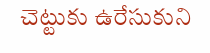చెట్టుకు ఉరేసుకుని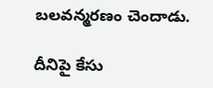బలవన్మరణం చెందాడు.

దీనిపై కేసు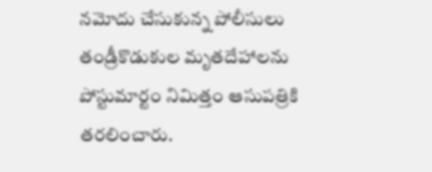నమోదు చేసుకున్న పోలీసులు తండ్రీకొడుకుల మృతదేహాలను పోస్టుమార్టం నిమిత్తం ఆసుపత్రికి తరలించారు.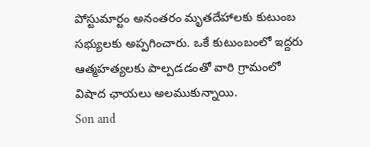పోస్టుమార్టం అనంతరం మృతదేహాలకు కుటుంబ సభ్యులకు అప్పగించారు. ఒకే కుటుంబంలో ఇద్దరు ఆత్మహత్యలకు పాల్పడడంతో వారి గ్రామంలో విషాద ఛాయలు అలముకున్నాయి.
Son and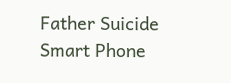Father Suicide
Smart Phone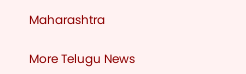Maharashtra

More Telugu News